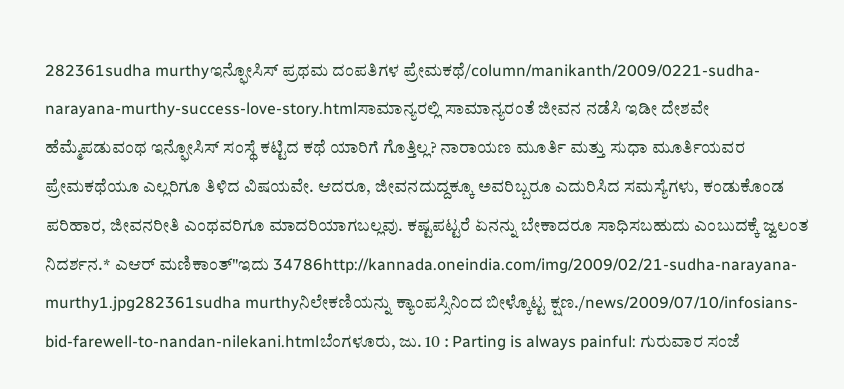282361sudha murthyಇನ್ಫೋಸಿಸ್ ಪ್ರಥಮ ದಂಪತಿಗಳ ಪ್ರೇಮಕಥೆ/column/manikanth/2009/0221-sudha-narayana-murthy-success-love-story.htmlಸಾಮಾನ್ಯರಲ್ಲಿ ಸಾಮಾನ್ಯರಂತೆ ಜೀವನ ನಡೆಸಿ ಇಡೀ ದೇಶವೇ ಹೆಮ್ಮೆಪಡುವಂಥ ಇನ್ಫೋಸಿಸ್ ಸಂಸ್ಥೆ ಕಟ್ಟಿದ ಕಥೆ ಯಾರಿಗೆ ಗೊತ್ತಿಲ್ಲ? ನಾರಾಯಣ ಮೂರ್ತಿ ಮತ್ತು ಸುಧಾ ಮೂರ್ತಿಯವರ ಪ್ರೇಮಕಥೆಯೂ ಎಲ್ಲರಿಗೂ ತಿಳಿದ ವಿಷಯವೇ. ಆದರೂ, ಜೀವನದುದ್ದಕ್ಕೂ ಅವರಿಬ್ಬರೂ ಎದುರಿಸಿದ ಸಮಸ್ಯೆಗಳು, ಕಂಡುಕೊಂಡ ಪರಿಹಾರ, ಜೀವನರೀತಿ ಎಂಥವರಿಗೂ ಮಾದರಿಯಾಗಬಲ್ಲವು. ಕಷ್ಟಪಟ್ಟರೆ ಏನನ್ನು ಬೇಕಾದರೂ ಸಾಧಿಸಬಹುದು ಎಂಬುದಕ್ಕೆ ಜ್ವಲಂತ ನಿದರ್ಶನ.* ಎಆರ್ ಮಣಿಕಾಂತ್"ಇದು 34786http://kannada.oneindia.com/img/2009/02/21-sudha-narayana-murthy1.jpg282361sudha murthyನಿಲೇಕಣಿಯನ್ನು ಕ್ಯಾಂಪಸ್ಸಿನಿಂದ ಬೀಳ್ಕೊಟ್ಟ ಕ್ಷಣ./news/2009/07/10/infosians-bid-farewell-to-nandan-nilekani.htmlಬೆಂಗಳೂರು, ಜು. 10 : Parting is always painful: ಗುರುವಾರ ಸಂಜೆ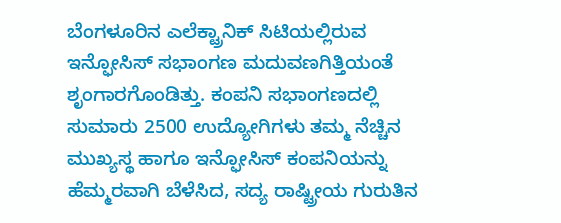ಬೆಂಗಳೂರಿನ ಎಲೆಕ್ಟ್ರಾನಿಕ್ ಸಿಟಿಯಲ್ಲಿರುವ ಇನ್ಫೋಸಿಸ್ ಸಭಾಂಗಣ ಮದುವಣಗಿತ್ತಿಯಂತೆ ಶೃಂಗಾರಗೊಂಡಿತ್ತು. ಕಂಪನಿ ಸಭಾಂಗಣದಲ್ಲಿ ಸುಮಾರು 2500 ಉದ್ಯೋಗಿಗಳು ತಮ್ಮ ನೆಚ್ಚಿನ ಮುಖ್ಯಸ್ಥ ಹಾಗೂ ಇನ್ಫೋಸಿಸ್ ಕಂಪನಿಯನ್ನು ಹೆಮ್ಮರವಾಗಿ ಬೆಳೆಸಿದ, ಸದ್ಯ ರಾಷ್ಟ್ರೀಯ ಗುರುತಿನ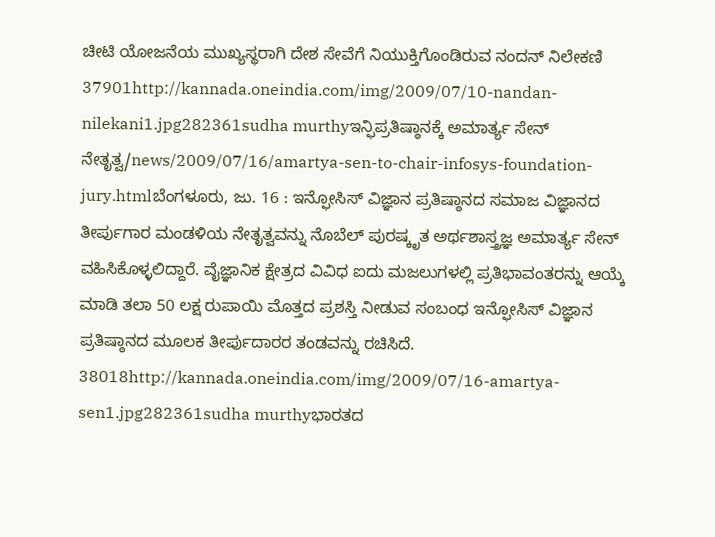ಚೀಟಿ ಯೋಜನೆಯ ಮುಖ್ಯಸ್ಥರಾಗಿ ದೇಶ ಸೇವೆಗೆ ನಿಯುಕ್ತಿಗೊಂಡಿರುವ ನಂದನ್ ನಿಲೇಕಣಿ 37901http://kannada.oneindia.com/img/2009/07/10-nandan-nilekani1.jpg282361sudha murthyಇನ್ಫಿಪ್ರತಿಷ್ಠಾನಕ್ಕೆ ಅಮಾರ್ತ್ಯ ಸೇನ್ ನೇತೃತ್ವ/news/2009/07/16/amartya-sen-to-chair-infosys-foundation-jury.htmlಬೆಂಗಳೂರು, ಜು. 16 : ಇನ್ಫೋಸಿಸ್ ವಿಜ್ಞಾನ ಪ್ರತಿಷ್ಠಾನದ ಸಮಾಜ ವಿಜ್ಞಾನದ ತೀರ್ಪುಗಾರ ಮಂಡಳಿಯ ನೇತೃತ್ವವನ್ನು ನೊಬೆಲ್ ಪುರಷ್ಕೃತ ಅರ್ಥಶಾಸ್ತ್ರಜ್ಞ ಅಮಾರ್ತ್ಯ ಸೇನ್ ವಹಿಸಿಕೊಳ್ಳಲಿದ್ದಾರೆ. ವೈಜ್ಞಾನಿಕ ಕ್ಷೇತ್ರದ ವಿವಿಧ ಐದು ಮಜಲುಗಳಲ್ಲಿ ಪ್ರತಿಭಾವಂತರನ್ನು ಆಯ್ಕೆ ಮಾಡಿ ತಲಾ 50 ಲಕ್ಷ ರುಪಾಯಿ ಮೊತ್ತದ ಪ್ರಶಸ್ತಿ ನೀಡುವ ಸಂಬಂಧ ಇನ್ಫೋಸಿಸ್ ವಿಜ್ಞಾನ ಪ್ರತಿಷ್ಠಾನದ ಮೂಲಕ ತೀರ್ಪುದಾರರ ತಂಡವನ್ನು ರಚಿಸಿದೆ. 38018http://kannada.oneindia.com/img/2009/07/16-amartya-sen1.jpg282361sudha murthyಭಾರತದ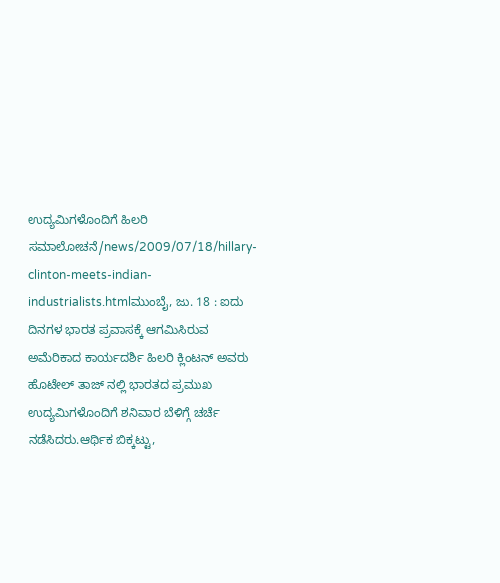ಉದ್ಯಮಿಗಳೊಂದಿಗೆ ಹಿಲರಿ ಸಮಾಲೋಚನೆ/news/2009/07/18/hillary-clinton-meets-indian-industrialists.htmlಮುಂಬೈ, ಜು. 18 : ಐದು ದಿನಗಳ ಭಾರತ ಪ್ರವಾಸಕ್ಕೆ ಆಗಮಿಸಿರುವ ಅಮೆರಿಕಾದ ಕಾರ್ಯದರ್ಶಿ ಹಿಲರಿ ಕ್ಲಿಂಟನ್ ಅವರು ಹೊಟೇಲ್ ತಾಜ್ ನಲ್ಲಿ ಭಾರತದ ಪ್ರಮುಖ ಉದ್ಯಮಿಗಳೊಂದಿಗೆ ಶನಿವಾರ ಬೆಳಿಗ್ಗೆ ಚರ್ಚೆ ನಡೆಸಿದರು.ಆರ್ಥಿಕ ಬಿಕ್ಕಟ್ಟು,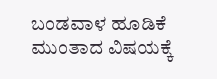ಬಂಡವಾಳ ಹೂಡಿಕೆ ಮುಂತಾದ ವಿಷಯಕ್ಕೆ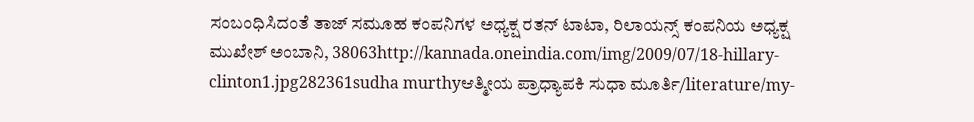ಸಂಬಂಧಿಸಿದಂತೆ ತಾಜ್ ಸಮೂಹ ಕಂಪನಿಗಳ ಅಧ್ಯಕ್ಷ ರತನ್ ಟಾಟಾ, ರಿಲಾಯನ್ಸ್ ಕಂಪನಿಯ ಅಧ್ಯಕ್ಷ ಮುಖೇಶ್ ಅಂಬಾನಿ, 38063http://kannada.oneindia.com/img/2009/07/18-hillary-clinton1.jpg282361sudha murthyಆತ್ಮೀಯ ಪ್ರಾಧ್ಯಾಪಕಿ ಸುಧಾ ಮೂರ್ತಿ/literature/my-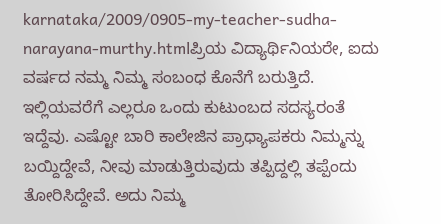karnataka/2009/0905-my-teacher-sudha-narayana-murthy.htmlಪ್ರಿಯ ವಿದ್ಯಾರ್ಥಿನಿಯರೇ, ಐದು ವರ್ಷದ ನಮ್ಮ ನಿಮ್ಮ ಸಂಬಂಧ ಕೊನೆಗೆ ಬರುತ್ತಿದೆ. ಇಲ್ಲಿಯವರೆಗೆ ಎಲ್ಲರೂ ಒಂದು ಕುಟುಂಬದ ಸದಸ್ಯರಂತೆ ಇದ್ದೆವು. ಎಷ್ಟೋ ಬಾರಿ ಕಾಲೇಜಿನ ಪ್ರಾಧ್ಯಾಪಕರು ನಿಮ್ಮನ್ನು ಬಯ್ದಿದ್ದೇವೆ, ನೀವು ಮಾಡುತ್ತಿರುವುದು ತಪ್ಪಿದ್ದಲ್ಲಿ ತಪ್ಪೆಂದು ತೋರಿಸಿದ್ದೇವೆ. ಅದು ನಿಮ್ಮ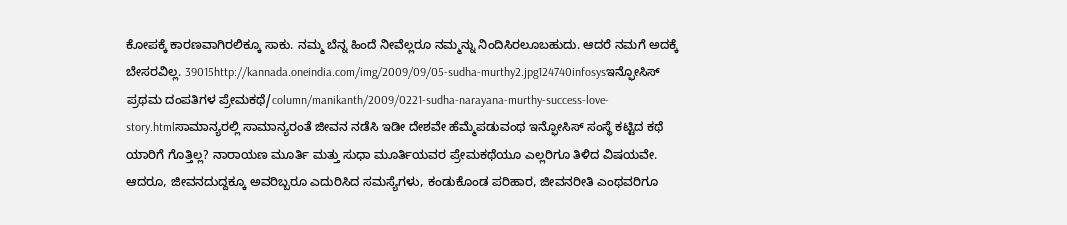ಕೋಪಕ್ಕೆ ಕಾರಣವಾಗಿರಲಿಕ್ಕೂ ಸಾಕು. ನಮ್ಮ ಬೆನ್ನ ಹಿಂದೆ ನೀವೆಲ್ಲರೂ ನಮ್ಮನ್ನು ನಿಂದಿಸಿರಲೂಬಹುದು. ಆದರೆ ನಮಗೆ ಅದಕ್ಕೆ ಬೇಸರವಿಲ್ಲ. 39015http://kannada.oneindia.com/img/2009/09/05-sudha-murthy2.jpg124740infosysಇನ್ಫೋಸಿಸ್ ಪ್ರಥಮ ದಂಪತಿಗಳ ಪ್ರೇಮಕಥೆ/column/manikanth/2009/0221-sudha-narayana-murthy-success-love-story.htmlಸಾಮಾನ್ಯರಲ್ಲಿ ಸಾಮಾನ್ಯರಂತೆ ಜೀವನ ನಡೆಸಿ ಇಡೀ ದೇಶವೇ ಹೆಮ್ಮೆಪಡುವಂಥ ಇನ್ಫೋಸಿಸ್ ಸಂಸ್ಥೆ ಕಟ್ಟಿದ ಕಥೆ ಯಾರಿಗೆ ಗೊತ್ತಿಲ್ಲ? ನಾರಾಯಣ ಮೂರ್ತಿ ಮತ್ತು ಸುಧಾ ಮೂರ್ತಿಯವರ ಪ್ರೇಮಕಥೆಯೂ ಎಲ್ಲರಿಗೂ ತಿಳಿದ ವಿಷಯವೇ. ಆದರೂ, ಜೀವನದುದ್ದಕ್ಕೂ ಅವರಿಬ್ಬರೂ ಎದುರಿಸಿದ ಸಮಸ್ಯೆಗಳು, ಕಂಡುಕೊಂಡ ಪರಿಹಾರ, ಜೀವನರೀತಿ ಎಂಥವರಿಗೂ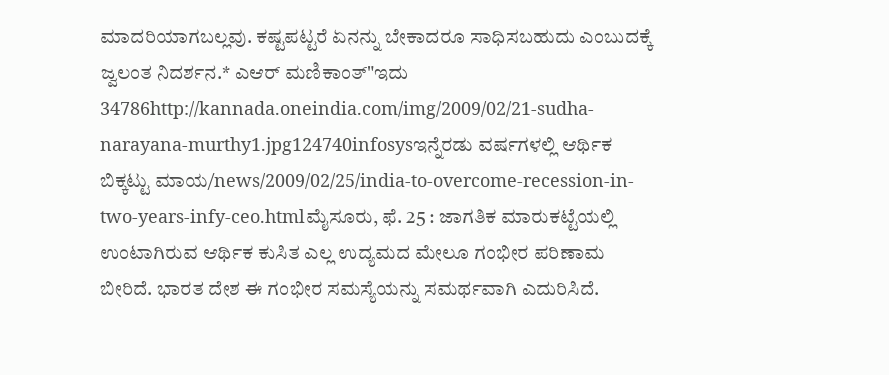ಮಾದರಿಯಾಗಬಲ್ಲವು. ಕಷ್ಟಪಟ್ಟರೆ ಏನನ್ನು ಬೇಕಾದರೂ ಸಾಧಿಸಬಹುದು ಎಂಬುದಕ್ಕೆ ಜ್ವಲಂತ ನಿದರ್ಶನ.* ಎಆರ್ ಮಣಿಕಾಂತ್"ಇದು 34786http://kannada.oneindia.com/img/2009/02/21-sudha-narayana-murthy1.jpg124740infosysಇನ್ನೆರಡು ವರ್ಷಗಳಲ್ಲಿ ಆರ್ಥಿಕ ಬಿಕ್ಕಟ್ಟು ಮಾಯ/news/2009/02/25/india-to-overcome-recession-in-two-years-infy-ceo.htmlಮೈಸೂರು, ಫೆ. 25 : ಜಾಗತಿಕ ಮಾರುಕಟ್ಟೆಯಲ್ಲಿ ಉಂಟಾಗಿರುವ ಆರ್ಥಿಕ ಕುಸಿತ ಎಲ್ಲ ಉದ್ಯಮದ ಮೇಲೂ ಗಂಭೀರ ಪರಿಣಾಮ ಬೀರಿದೆ. ಭಾರತ ದೇಶ ಈ ಗಂಭೀರ ಸಮಸ್ಯೆಯನ್ನು ಸಮರ್ಥವಾಗಿ ಎದುರಿಸಿದೆ.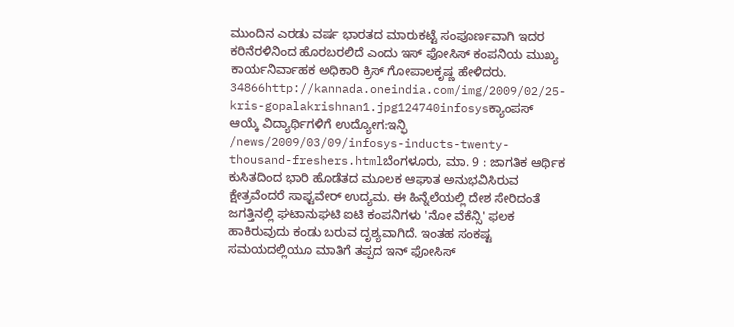ಮುಂದಿನ ಎರಡು ವರ್ಷ ಭಾರತದ ಮಾರುಕಟ್ಟೆ ಸಂಪೂರ್ಣವಾಗಿ ಇದರ ಕರಿನೆರಳಿನಿಂದ ಹೊರಬರಲಿದೆ ಎಂದು ಇಸ್ ಫೋಸಿಸ್ ಕಂಪನಿಯ ಮುಖ್ಯ ಕಾರ್ಯನಿರ್ವಾಹಕ ಅಧಿಕಾರಿ ಕ್ರಿಸ್ ಗೋಪಾಲಕೃಷ್ಣ ಹೇಳಿದರು. 34866http://kannada.oneindia.com/img/2009/02/25-kris-gopalakrishnan1.jpg124740infosysಕ್ಯಾಂಪಸ್ ಆಯ್ಕೆ ವಿದ್ಯಾರ್ಥಿಗಳಿಗೆ ಉದ್ಯೋಗ:ಇನ್ಫಿ /news/2009/03/09/infosys-inducts-twenty-thousand-freshers.htmlಬೆಂಗಳೂರು, ಮಾ. 9 : ಜಾಗತಿಕ ಆರ್ಥಿಕ ಕುಸಿತದಿಂದ ಭಾರಿ ಹೊಡೆತದ ಮೂಲಕ ಆಘಾತ ಅನುಭವಿಸಿರುವ ಕ್ಷೇತ್ರವೆಂದರೆ ಸಾಫ್ಟವೇರ್ ಉದ್ಯಮ. ಈ ಹಿನ್ನೆಲೆಯಲ್ಲಿ ದೇಶ ಸೇರಿದಂತೆ ಜಗತ್ತಿನಲ್ಲಿ ಘಟಾನುಘಟಿ ಐಟಿ ಕಂಪನಿಗಳು 'ನೋ ವೆಕೆನ್ಸಿ' ಫಲಕ ಹಾಕಿರುವುದು ಕಂಡು ಬರುವ ದೃಶ್ಯವಾಗಿದೆ. ಇಂತಹ ಸಂಕಷ್ಟ ಸಮಯದಲ್ಲಿಯೂ ಮಾತಿಗೆ ತಪ್ಪದ ಇನ್ ಫೋಸಿಸ್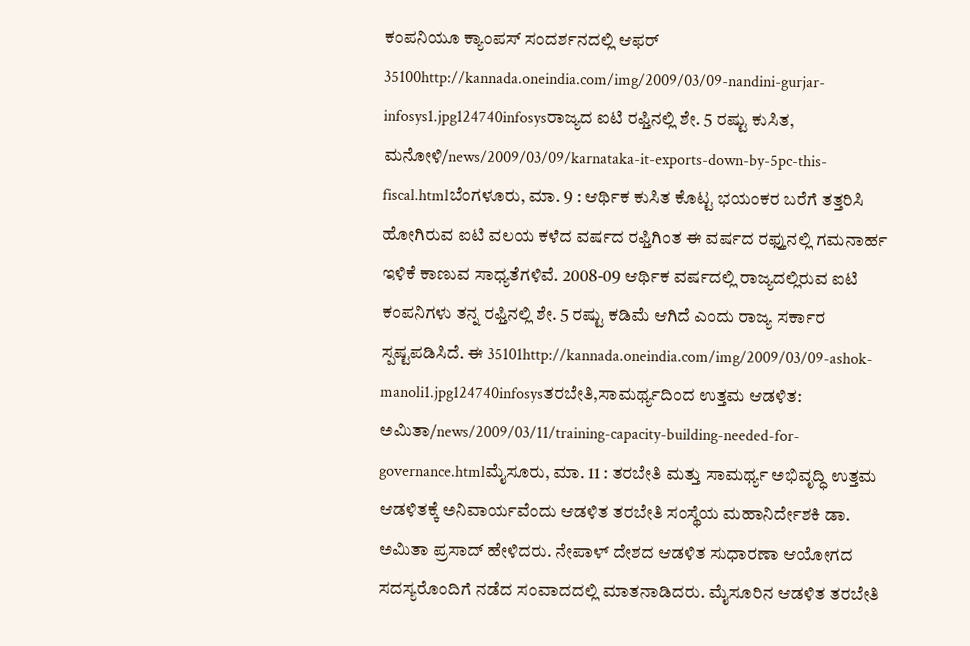ಕಂಪನಿಯೂ ಕ್ಯಾಂಪಸ್ ಸಂದರ್ಶನದಲ್ಲಿ ಆಫರ್ 35100http://kannada.oneindia.com/img/2009/03/09-nandini-gurjar-infosys1.jpg124740infosysರಾಜ್ಯದ ಐಟಿ ರಫ್ತಿನಲ್ಲಿ ಶೇ. 5 ರಷ್ಟು ಕುಸಿತ, ಮನೋಳಿ/news/2009/03/09/karnataka-it-exports-down-by-5pc-this-fiscal.htmlಬೆಂಗಳೂರು, ಮಾ. 9 : ಆರ್ಥಿಕ ಕುಸಿತ ಕೊಟ್ಟ ಭಯಂಕರ ಬರೆಗೆ ತತ್ತರಿಸಿ ಹೋಗಿರುವ ಐಟಿ ವಲಯ ಕಳೆದ ವರ್ಷದ ರಫ್ತಿಗಿಂತ ಈ ವರ್ಷದ ರಫ್ತುನಲ್ಲಿ ಗಮನಾರ್ಹ ಇಳಿಕೆ ಕಾಣುವ ಸಾಧ್ಯತೆಗಳಿವೆ. 2008-09 ಆರ್ಥಿಕ ವರ್ಷದಲ್ಲಿ ರಾಜ್ಯದಲ್ಲಿರುವ ಐಟಿ ಕಂಪನಿಗಳು ತನ್ನ ರಫ್ತಿನಲ್ಲಿ ಶೇ. 5 ರಷ್ಟು ಕಡಿಮೆ ಆಗಿದೆ ಎಂದು ರಾಜ್ಯ ಸರ್ಕಾರ ಸ್ಪಷ್ಟಪಡಿಸಿದೆ. ಈ 35101http://kannada.oneindia.com/img/2009/03/09-ashok-manoli1.jpg124740infosysತರಬೇತಿ,ಸಾಮರ್ಥ್ಯದಿಂದ ಉತ್ತಮ ಆಡಳಿತ: ಅಮಿತಾ/news/2009/03/11/training-capacity-building-needed-for-governance.htmlಮೈಸೂರು, ಮಾ. 11 : ತರಬೇತಿ ಮತ್ತು ಸಾಮರ್ಥ್ಯ ಅಭಿವೃದ್ಧಿ ಉತ್ತಮ ಆಡಳಿತಕ್ಕೆ ಅನಿವಾರ್ಯವೆಂದು ಆಡಳಿತ ತರಬೇತಿ ಸಂಸ್ಥೆಯ ಮಹಾನಿರ್ದೇಶಕಿ ಡಾ. ಅಮಿತಾ ಪ್ರಸಾದ್‌ ಹೇಳಿದರು. ನೇಪಾಳ್ ದೇಶದ ಆಡಳಿತ ಸುಧಾರಣಾ ಆಯೋಗದ ಸದಸ್ಯರೊಂದಿಗೆ ನಡೆದ ಸಂವಾದದಲ್ಲಿ ಮಾತನಾಡಿದರು. ಮೈಸೂರಿನ ಆಡಳಿತ ತರಬೇತಿ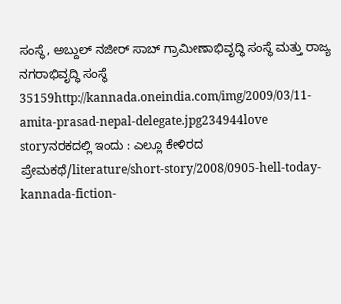ಸಂಸ್ಥೆ, ಅಬ್ದುಲ್ ನಜೀರ್ ಸಾಬ್ ಗ್ರಾಮೀಣಾಭಿವೃದ್ಧಿ ಸಂಸ್ಥೆ ಮತ್ತು ರಾಜ್ಯ ನಗರಾಭಿವೃದ್ಧಿ ಸಂಸ್ಥೆ 35159http://kannada.oneindia.com/img/2009/03/11-amita-prasad-nepal-delegate.jpg234944love storyನರಕದಲ್ಲಿ ಇಂದು : ಎಲ್ಲೂ ಕೇಳಿರದ ಪ್ರೇಮಕಥೆ/literature/short-story/2008/0905-hell-today-kannada-fiction-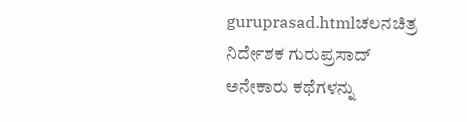guruprasad.htmlಚಲನಚಿತ್ರ ನಿರ್ದೇಶಕ ಗುರುಪ್ರಸಾದ್ ಅನೇಕಾರು ಕಥೆಗಳನ್ನು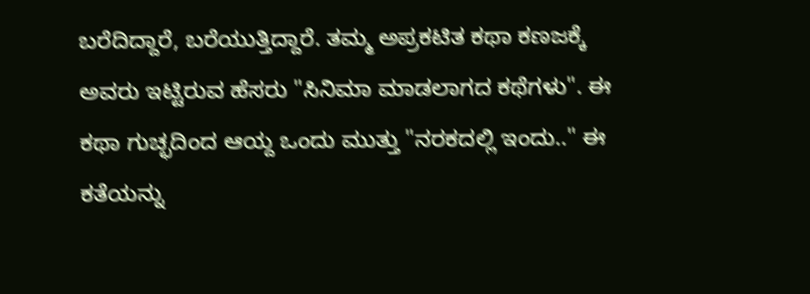ಬರೆದಿದ್ದಾರೆ, ಬರೆಯುತ್ತಿದ್ದಾರೆ. ತಮ್ಮ ಅಪ್ರಕಟಿತ ಕಥಾ ಕಣಜಕ್ಕೆ ಅವರು ಇಟ್ಟಿರುವ ಹೆಸರು "ಸಿನಿಮಾ ಮಾಡಲಾಗದ ಕಥೆಗಳು". ಈ ಕಥಾ ಗುಚ್ಛದಿಂದ ಆಯ್ದ ಒಂದು ಮುತ್ತು "ನರಕದಲ್ಲಿ ಇಂದು.." ಈ ಕತೆಯನ್ನು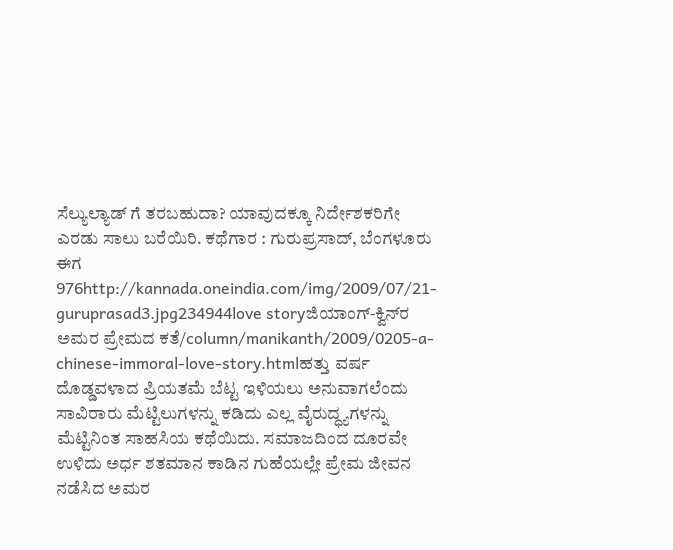ಸೆಲ್ಯುಲ್ಯಾಡ್ ಗೆ ತರಬಹುದಾ? ಯಾವುದಕ್ಕೂ ನಿರ್ದೇಶಕರಿಗೇ ಎರಡು ಸಾಲು ಬರೆಯಿರಿ. ಕಥೆಗಾರ : ಗುರುಪ್ರಸಾದ್, ಬೆಂಗಳೂರು ಈಗ 976http://kannada.oneindia.com/img/2009/07/21-guruprasad3.jpg234944love storyಜಿಯಾಂಗ್-ಕ್ವಿನ್‌ರ ಅಮರ ಪ್ರೇಮದ ಕತೆ/column/manikanth/2009/0205-a-chinese-immoral-love-story.htmlಹತ್ತು ವರ್ಷ ದೊಡ್ಡವಳಾದ ಪ್ರಿಯತಮೆ ಬೆಟ್ಟ ಇಳಿಯಲು ಅನುವಾಗಲೆಂದು ಸಾವಿರಾರು ಮೆಟ್ಟಿಲುಗಳನ್ನು ಕಡಿದು ಎಲ್ಲ ವೈರುದ್ಧ್ಯಗಳನ್ನು ಮೆಟ್ಟಿನಿಂತ ಸಾಹಸಿಯ ಕಥೆಯಿದು. ಸಮಾಜದಿಂದ ದೂರವೇ ಉಳಿದು ಅರ್ಧ ಶತಮಾನ ಕಾಡಿನ ಗುಹೆಯಲ್ಲೇ ಪ್ರೇಮ ಜೀವನ ನಡೆಸಿದ ಅಮರ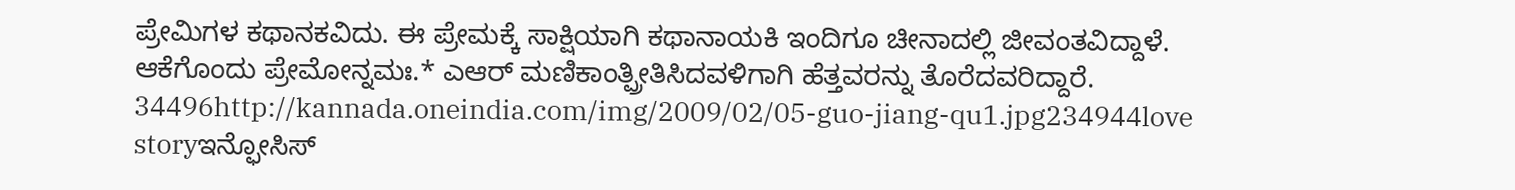ಪ್ರೇಮಿಗಳ ಕಥಾನಕವಿದು. ಈ ಪ್ರೇಮಕ್ಕೆ ಸಾಕ್ಷಿಯಾಗಿ ಕಥಾನಾಯಕಿ ಇಂದಿಗೂ ಚೀನಾದಲ್ಲಿ ಜೀವಂತವಿದ್ದಾಳೆ. ಆಕೆಗೊಂದು ಪ್ರೇಮೋನ್ನಮಃ.* ಎಆರ್ ಮಣಿಕಾಂತ್ಪ್ರೀತಿಸಿದವಳಿಗಾಗಿ ಹೆತ್ತವರನ್ನು ತೊರೆದವರಿದ್ದಾರೆ. 34496http://kannada.oneindia.com/img/2009/02/05-guo-jiang-qu1.jpg234944love storyಇನ್ಫೋಸಿಸ್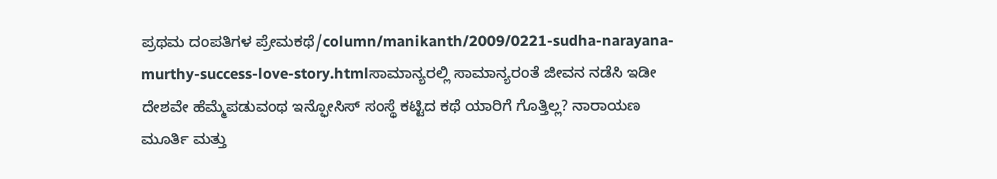ಪ್ರಥಮ ದಂಪತಿಗಳ ಪ್ರೇಮಕಥೆ/column/manikanth/2009/0221-sudha-narayana-murthy-success-love-story.htmlಸಾಮಾನ್ಯರಲ್ಲಿ ಸಾಮಾನ್ಯರಂತೆ ಜೀವನ ನಡೆಸಿ ಇಡೀ ದೇಶವೇ ಹೆಮ್ಮೆಪಡುವಂಥ ಇನ್ಫೋಸಿಸ್ ಸಂಸ್ಥೆ ಕಟ್ಟಿದ ಕಥೆ ಯಾರಿಗೆ ಗೊತ್ತಿಲ್ಲ? ನಾರಾಯಣ ಮೂರ್ತಿ ಮತ್ತು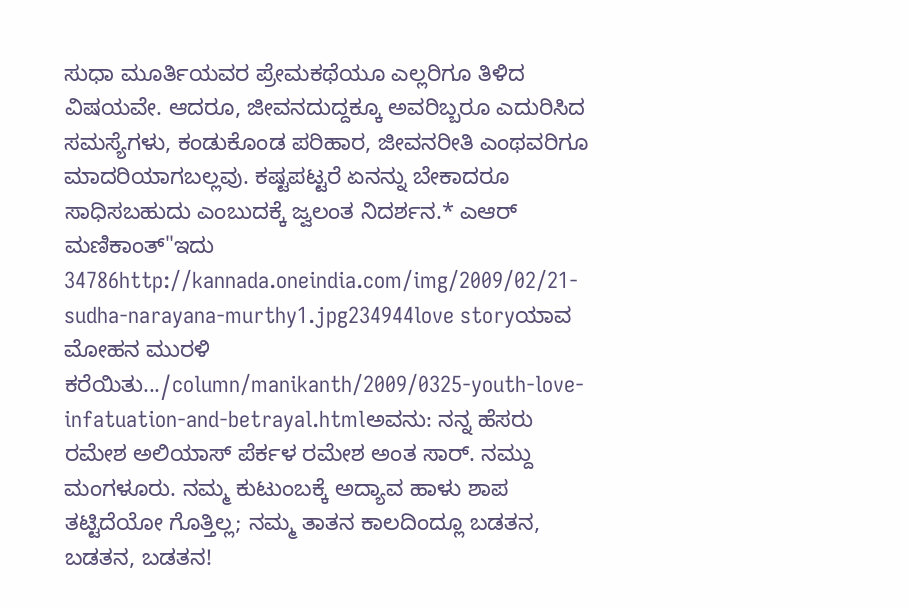ಸುಧಾ ಮೂರ್ತಿಯವರ ಪ್ರೇಮಕಥೆಯೂ ಎಲ್ಲರಿಗೂ ತಿಳಿದ ವಿಷಯವೇ. ಆದರೂ, ಜೀವನದುದ್ದಕ್ಕೂ ಅವರಿಬ್ಬರೂ ಎದುರಿಸಿದ ಸಮಸ್ಯೆಗಳು, ಕಂಡುಕೊಂಡ ಪರಿಹಾರ, ಜೀವನರೀತಿ ಎಂಥವರಿಗೂ ಮಾದರಿಯಾಗಬಲ್ಲವು. ಕಷ್ಟಪಟ್ಟರೆ ಏನನ್ನು ಬೇಕಾದರೂ ಸಾಧಿಸಬಹುದು ಎಂಬುದಕ್ಕೆ ಜ್ವಲಂತ ನಿದರ್ಶನ.* ಎಆರ್ ಮಣಿಕಾಂತ್"ಇದು 34786http://kannada.oneindia.com/img/2009/02/21-sudha-narayana-murthy1.jpg234944love storyಯಾವ ಮೋಹನ ಮುರಳಿ ಕರೆಯಿತು.../column/manikanth/2009/0325-youth-love-infatuation-and-betrayal.htmlಅವನು: ನನ್ನ ಹೆಸರು ರಮೇಶ ಅಲಿಯಾಸ್ ಪೆರ್ಕಳ ರಮೇಶ ಅಂತ ಸಾರ್. ನಮ್ದು ಮಂಗಳೂರು. ನಮ್ಮ ಕುಟುಂಬಕ್ಕೆ ಅದ್ಯಾವ ಹಾಳು ಶಾಪ ತಟ್ಟಿದೆಯೋ ಗೊತ್ತಿಲ್ಲ; ನಮ್ಮ ತಾತನ ಕಾಲದಿಂದ್ಲೂ ಬಡತನ, ಬಡತನ, ಬಡತನ!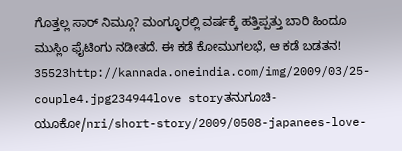ಗೊತ್ತಲ್ಲ ಸಾರ್ ನಿಮ್ಗೂ? ಮಂಗ್ಳೂರಲ್ಲಿ ವರ್ಷಕ್ಕೆ ಹತ್ತಿಪ್ಪತ್ತು ಬಾರಿ ಹಿಂದೂ ಮುಸ್ಲಿಂ ಫೈಟಿಂಗು ನಡೀತದೆ. ಈ ಕಡೆ ಕೋಮುಗಲಭೆ, ಆ ಕಡೆ ಬಡತನ! 35523http://kannada.oneindia.com/img/2009/03/25-couple4.jpg234944love storyತನುಗೂಚಿ-ಯೂಕೋ/nri/short-story/2009/0508-japanees-love-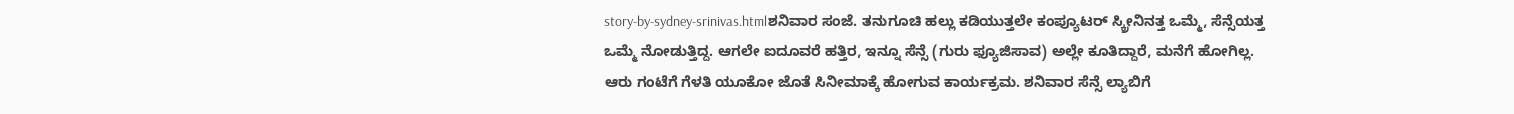story-by-sydney-srinivas.htmlಶನಿವಾರ ಸಂಜೆ. ತನುಗೂಚಿ ಹಲ್ಲು ಕಡಿಯುತ್ತಲೇ ಕಂಪ್ಯೂಟರ್ ಸ್ಕ್ರೀನಿನತ್ತ ಒಮ್ಮೆ, ಸೆನ್ಸೆಯತ್ತ ಒಮ್ಮೆ ನೋಡುತ್ತಿದ್ದ. ಆಗಲೇ ಐದೂವರೆ ಹತ್ತಿರ, ಇನ್ನೂ ಸೆನ್ಸೆ (ಗುರು ಫ್ಯೂಜಿಸಾವ) ಅಲ್ಲೇ ಕೂತಿದ್ದಾರೆ, ಮನೆಗೆ ಹೋಗಿಲ್ಲ. ಆರು ಗಂಟೆಗೆ ಗೆಳತಿ ಯೂಕೋ ಜೊತೆ ಸಿನೀಮಾಕ್ಕೆ ಹೋಗುವ ಕಾರ್ಯಕ್ರಮ. ಶನಿವಾರ ಸೆನ್ಸೆ ಲ್ಯಾಬಿಗೆ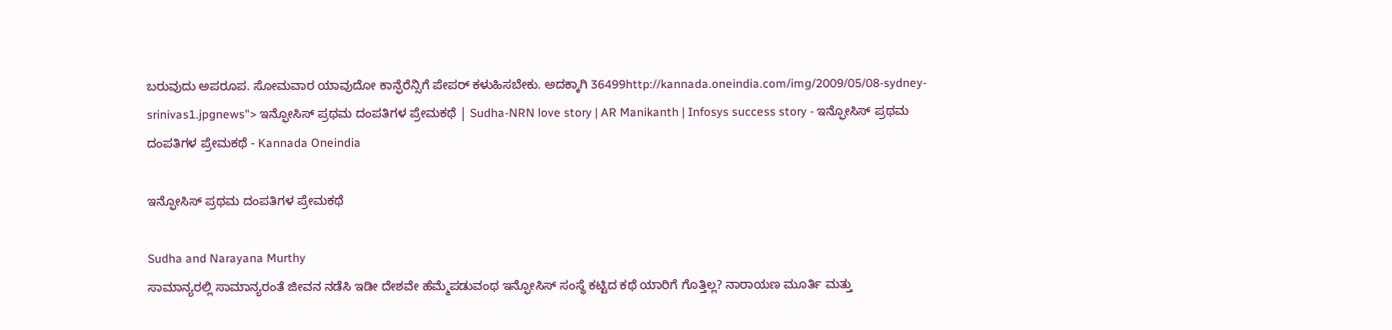ಬರುವುದು ಅಪರೂಪ. ಸೋಮವಾರ ಯಾವುದೋ ಕಾನ್ಫೆರೆನ್ಸಿಗೆ ಪೇಪರ್ ಕಳುಹಿಸಬೇಕು. ಅದಕ್ಕಾಗಿ 36499http://kannada.oneindia.com/img/2009/05/08-sydney-srinivas1.jpgnews"> ಇನ್ಫೋಸಿಸ್ ಪ್ರಥಮ ದಂಪತಿಗಳ ಪ್ರೇಮಕಥೆ | Sudha-NRN love story | AR Manikanth | Infosys success story - ಇನ್ಫೋಸಿಸ್ ಪ್ರಥಮ ದಂಪತಿಗಳ ಪ್ರೇಮಕಥೆ - Kannada Oneindia

ಇನ್ಫೋಸಿಸ್ ಪ್ರಥಮ ದಂಪತಿಗಳ ಪ್ರೇಮಕಥೆ

Sudha and Narayana Murthy
ಸಾಮಾನ್ಯರಲ್ಲಿ ಸಾಮಾನ್ಯರಂತೆ ಜೀವನ ನಡೆಸಿ ಇಡೀ ದೇಶವೇ ಹೆಮ್ಮೆಪಡುವಂಥ ಇನ್ಫೋಸಿಸ್ ಸಂಸ್ಥೆ ಕಟ್ಟಿದ ಕಥೆ ಯಾರಿಗೆ ಗೊತ್ತಿಲ್ಲ? ನಾರಾಯಣ ಮೂರ್ತಿ ಮತ್ತು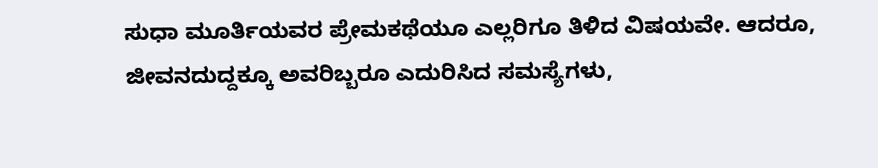ಸುಧಾ ಮೂರ್ತಿಯವರ ಪ್ರೇಮಕಥೆಯೂ ಎಲ್ಲರಿಗೂ ತಿಳಿದ ವಿಷಯವೇ. ಆದರೂ, ಜೀವನದುದ್ದಕ್ಕೂ ಅವರಿಬ್ಬರೂ ಎದುರಿಸಿದ ಸಮಸ್ಯೆಗಳು,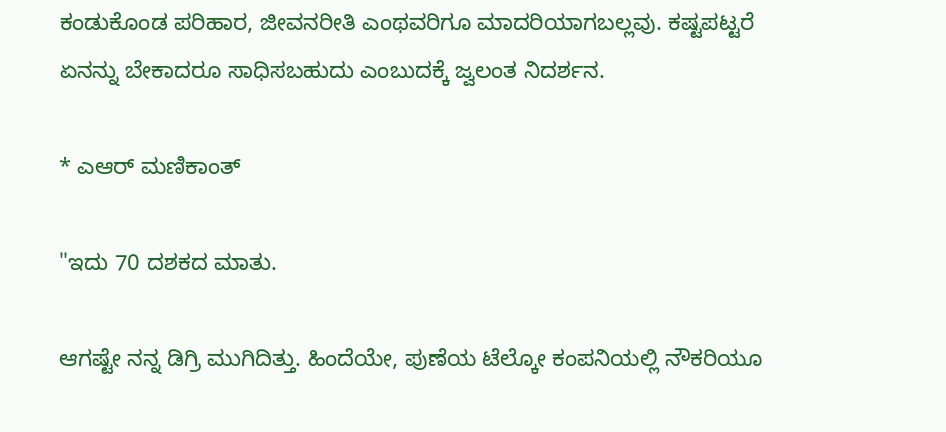ಕಂಡುಕೊಂಡ ಪರಿಹಾರ, ಜೀವನರೀತಿ ಎಂಥವರಿಗೂ ಮಾದರಿಯಾಗಬಲ್ಲವು. ಕಷ್ಟಪಟ್ಟರೆ ಏನನ್ನು ಬೇಕಾದರೂ ಸಾಧಿಸಬಹುದು ಎಂಬುದಕ್ಕೆ ಜ್ವಲಂತ ನಿದರ್ಶನ.

* ಎಆರ್ ಮಣಿಕಾಂತ್

"ಇದು 70 ದಶಕದ ಮಾತು.

ಆಗಷ್ಟೇ ನನ್ನ ಡಿಗ್ರಿ ಮುಗಿದಿತ್ತು. ಹಿಂದೆಯೇ, ಪುಣೆಯ ಟೆಲ್ಕೋ ಕಂಪನಿಯಲ್ಲಿ ನೌಕರಿಯೂ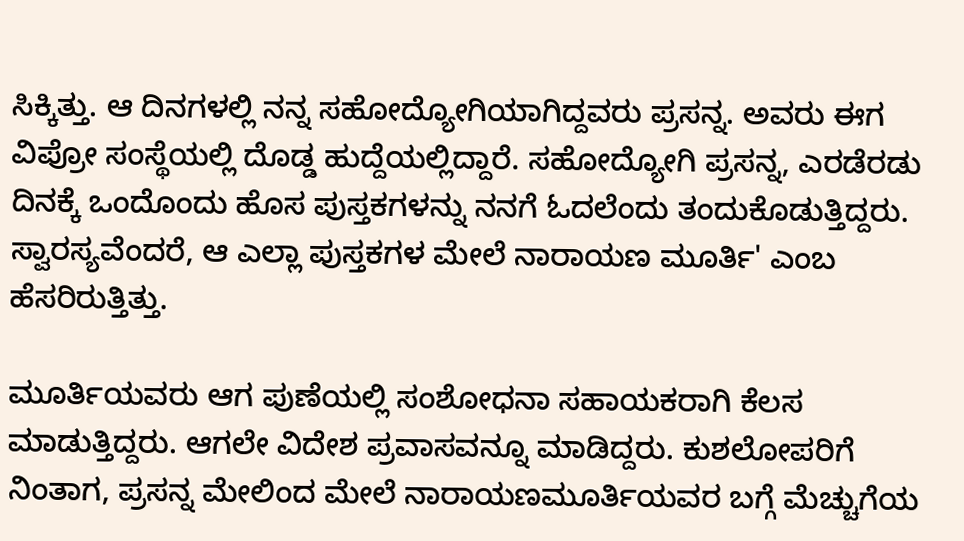ಸಿಕ್ಕಿತ್ತು. ಆ ದಿನಗಳಲ್ಲಿ ನನ್ನ ಸಹೋದ್ಯೋಗಿಯಾಗಿದ್ದವರು ಪ್ರಸನ್ನ. ಅವರು ಈಗ ವಿಪ್ರೋ ಸಂಸ್ಥೆಯಲ್ಲಿ ದೊಡ್ಡ ಹುದ್ದೆಯಲ್ಲಿದ್ದಾರೆ. ಸಹೋದ್ಯೋಗಿ ಪ್ರಸನ್ನ, ಎರಡೆರಡು ದಿನಕ್ಕೆ ಒಂದೊಂದು ಹೊಸ ಪುಸ್ತಕಗಳನ್ನು ನನಗೆ ಓದಲೆಂದು ತಂದುಕೊಡುತ್ತಿದ್ದರು. ಸ್ವಾರಸ್ಯವೆಂದರೆ, ಆ ಎಲ್ಲಾ ಪುಸ್ತಕಗಳ ಮೇಲೆ ನಾರಾಯಣ ಮೂರ್ತಿ' ಎಂಬ ಹೆಸರಿರುತ್ತಿತ್ತು.

ಮೂರ್ತಿಯವರು ಆಗ ಪುಣೆಯಲ್ಲಿ ಸಂಶೋಧನಾ ಸಹಾಯಕರಾಗಿ ಕೆಲಸ ಮಾಡುತ್ತಿದ್ದರು. ಆಗಲೇ ವಿದೇಶ ಪ್ರವಾಸವನ್ನೂ ಮಾಡಿದ್ದರು. ಕುಶಲೋಪರಿಗೆ ನಿಂತಾಗ, ಪ್ರಸನ್ನ ಮೇಲಿಂದ ಮೇಲೆ ನಾರಾಯಣಮೂರ್ತಿಯವರ ಬಗ್ಗೆ ಮೆಚ್ಚುಗೆಯ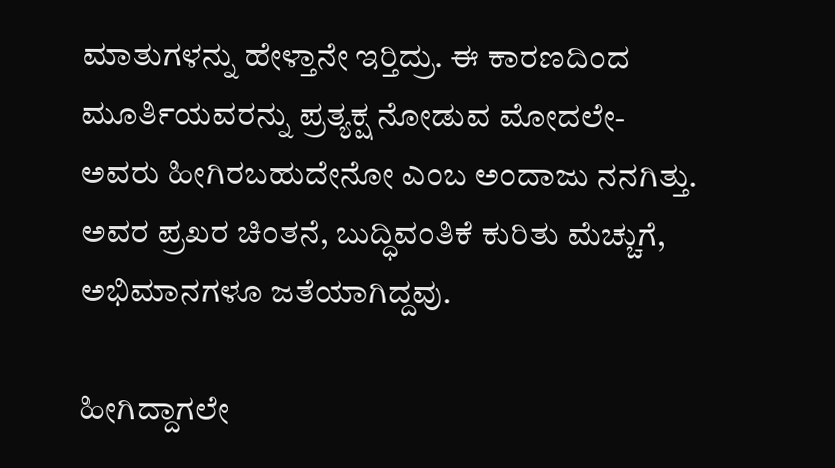ಮಾತುಗಳನ್ನು ಹೇಳ್ತಾನೇ ಇರ್‍ತಿದ್ರು. ಈ ಕಾರಣದಿಂದ ಮೂರ್ತಿಯವರನ್ನು ಪ್ರತ್ಯಕ್ಷ ನೋಡುವ ಮೋದಲೇ- ಅವರು ಹೀಗಿರಬಹುದೇನೋ ಎಂಬ ಅಂದಾಜು ನನಗಿತ್ತು. ಅವರ ಪ್ರಖರ ಚಿಂತನೆ, ಬುದ್ಧಿವಂತಿಕೆ ಕುರಿತು ಮೆಚ್ಚುಗೆ, ಅಭಿಮಾನಗಳೂ ಜತೆಯಾಗಿದ್ದವು.

ಹೀಗಿದ್ದಾಗಲೇ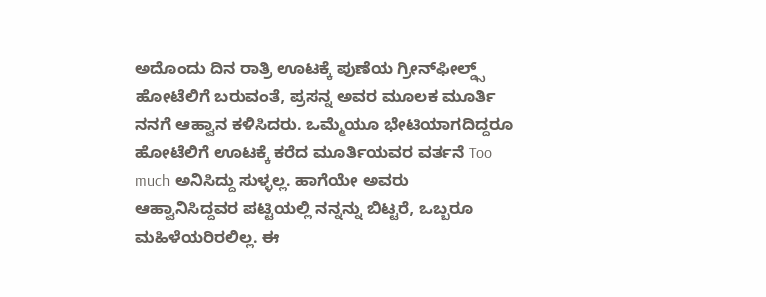ಅದೊಂದು ದಿನ ರಾತ್ರಿ ಊಟಕ್ಕೆ ಪುಣೆಯ ಗ್ರೀನ್‌ಫೀಲ್ಡ್ಸ್ ಹೋಟೆಲಿಗೆ ಬರುವಂತೆ, ಪ್ರಸನ್ನ ಅವರ ಮೂಲಕ ಮೂರ್ತಿ ನನಗೆ ಆಹ್ವಾನ ಕಳಿಸಿದರು. ಒಮ್ಮೆಯೂ ಭೇಟಿಯಾಗದಿದ್ದರೂ ಹೋಟೆಲಿಗೆ ಊಟಕ್ಕೆ ಕರೆದ ಮೂರ್ತಿಯವರ ವರ್ತನೆ Too much ಅನಿಸಿದ್ದು ಸುಳ್ಳಲ್ಲ. ಹಾಗೆಯೇ ಅವರು ಆಹ್ವಾನಿಸಿದ್ದವರ ಪಟ್ಟಿಯಲ್ಲಿ ನನ್ನನ್ನು ಬಿಟ್ಟರೆ, ಒಬ್ಬರೂ ಮಹಿಳೆಯರಿರಲಿಲ್ಲ. ಈ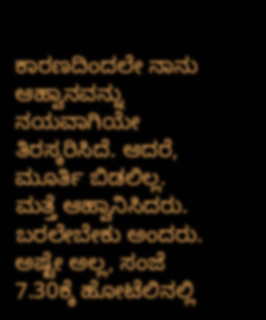ಕಾರಣದಿಂದಲೇ ನಾನು ಆಹ್ವಾನವನ್ನು ನಯವಾಗಿಯೇ ತಿರಸ್ಕರಿಸಿದೆ. ಆದರೆ, ಮೂರ್ತಿ ಬಿಡಲಿಲ್ಲ. ಮತ್ತೆ ಆಹ್ವಾನಿಸಿದರು. ಬರಲೇಬೇಕು ಅಂದರು. ಅಷ್ಟೇ ಅಲ್ಲ, ಸಂಜೆ 7.30ಕ್ಕೆ ಹೋಟೆಲಿನಲ್ಲಿ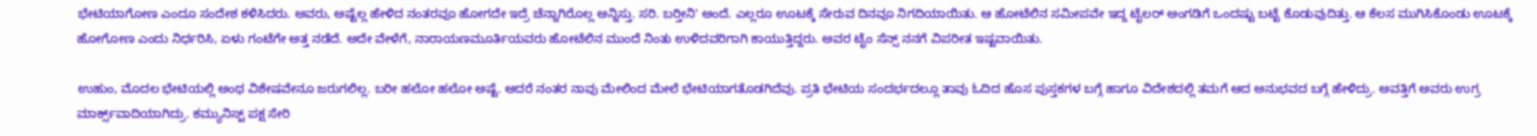ಭೇಟಿಯಾಗೋಣ ಎಂದೂ ಸಂದೇಶ ಕಳಿಸಿದರು. ಅವರು, ಅಷ್ಟೆಲ್ಲ ಹೇಳಿದ ನಂತರವೂ ಹೋಗದೇ ಇದ್ರೆ ಚೆನ್ನಾಗಿರೊಲ್ಲ ಅನ್ನಿಸ್ತು. ಸರಿ. ಬರ್‍ತೀನಿ' ಅಂದೆ. ಎಲ್ಲರೂ ಊಟಕ್ಕೆ ಸೇರುವ ದಿನವೂ ನಿಗದಿಯಾಯಿತು. ಆ ಹೋಟೆಲಿನ ಸಮೀಪವೇ ಇದ್ದ ಟೈಲರ್ ಅಂಗಡಿಗೆ ಒಂದಷ್ಟು ಬಟ್ಟೆ ಕೊಡುವುದಿತ್ತು. ಆ ಕೆಲಸ ಮುಗಿಸಿಕೊಂಡು ಊಟಕ್ಕೆ ಹೋಗೋಣ ಎಂದು ನಿರ್ಧರಿಸಿ, ಏಳು ಗಂಟೆಗೇ ಅತ್ತ ನಡೆದೆ. ಅದೇ ವೇಳೆಗೆ, ನಾರಾಯಣಮೂರ್ತಿಯವರು ಹೋಟೆಲಿನ ಮುಂದೆ ನಿಂತು ಉಳಿದವರಿಗಾಗಿ ಕಾಯುತ್ತಿದ್ದರು. ಅವರ ಟೈಂ ಸೆನ್ಸ್ ನನಗೆ ವಿಪರೀತ ಇಷ್ಟವಾಯಿತು.

ಉಹುಂ, ಮೊದಲ ಭೇಟಿಯಲ್ಲಿ ಅಂಥ ವಿಶೇಷವೇನೂ ಜರುಗಲಿಲ್ಲ. ಬರೀ ಹಲೋ ಹಲೋ ಅಷ್ಟೆ. ಆದರೆ ನಂತರ ನಾವು ಮೇಲಿಂದ ಮೇಲೆ ಭೇಟಿಯಾಗತೊಡಗಿದೆವು. ಪ್ರತಿ ಭೇಟಿಯ ಸಂದರ್ಭದಲ್ಲೂ ತಾವು ಓದಿದ ಹೊಸ ಪುಸ್ತಕಗಳ ಬಗ್ಗೆ ಹಾಗೂ ವಿದೇಶದಲ್ಲಿ ತಮಗೆ ಆದ ಅನುಭವದ ಬಗ್ಗೆ ಹೇಳಿದ್ರು. ಅವತ್ತಿಗೆ ಅವರು ಉಗ್ರ ಮಾರ್ಕ್ಸ್‌ವಾದಿಯಾಗಿದ್ರು. ಕಮ್ಯುನಿಸ್ಟ್ ಪಕ್ಷ ಸೇರಿ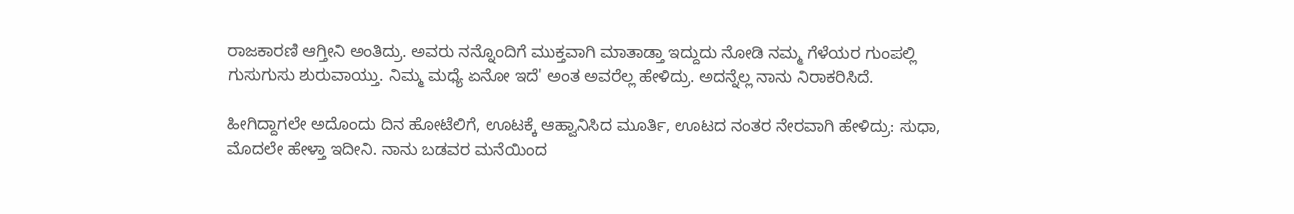ರಾಜಕಾರಣಿ ಆಗ್ತೀನಿ ಅಂತಿದ್ರು. ಅವರು ನನ್ನೊಂದಿಗೆ ಮುಕ್ತವಾಗಿ ಮಾತಾಡ್ತಾ ಇದ್ದುದು ನೋಡಿ ನಮ್ಮ ಗೆಳೆಯರ ಗುಂಪಲ್ಲಿ ಗುಸುಗುಸು ಶುರುವಾಯ್ತು. ನಿಮ್ಮ ಮಧ್ಯೆ ಏನೋ ಇದೆ' ಅಂತ ಅವರೆಲ್ಲ ಹೇಳಿದ್ರು. ಅದನ್ನೆಲ್ಲ ನಾನು ನಿರಾಕರಿಸಿದೆ.

ಹೀಗಿದ್ದಾಗಲೇ ಅದೊಂದು ದಿನ ಹೋಟೆಲಿಗೆ, ಊಟಕ್ಕೆ ಆಹ್ವಾನಿಸಿದ ಮೂರ್ತಿ, ಊಟದ ನಂತರ ನೇರವಾಗಿ ಹೇಳಿದ್ರು: ಸುಧಾ, ಮೊದಲೇ ಹೇಳ್ತಾ ಇದೀನಿ. ನಾನು ಬಡವರ ಮನೆಯಿಂದ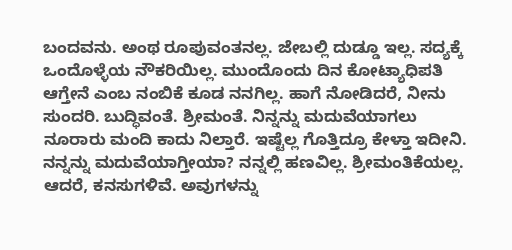ಬಂದವನು. ಅಂಥ ರೂಪುವಂತನಲ್ಲ. ಜೇಬಲ್ಲಿ ದುಡ್ಡೂ ಇಲ್ಲ. ಸದ್ಯಕ್ಕೆ ಒಂದೊಳ್ಳೆಯ ನೌಕರಿಯಿಲ್ಲ. ಮುಂದೊಂದು ದಿನ ಕೋಟ್ಯಾಧಿಪತಿ ಆಗ್ತೇನೆ ಎಂಬ ನಂಬಿಕೆ ಕೂಡ ನನಗಿಲ್ಲ. ಹಾಗೆ ನೋಡಿದರೆ, ನೀನು ಸುಂದರಿ. ಬುದ್ಧಿವಂತೆ. ಶ್ರೀಮಂತೆ. ನಿನ್ನನ್ನು ಮದುವೆಯಾಗಲು ನೂರಾರು ಮಂದಿ ಕಾದು ನಿಲ್ತಾರೆ. ಇಷ್ಟೆಲ್ಲ ಗೊತ್ತಿದ್ರೂ ಕೇಳ್ತಾ ಇದೀನಿ. ನನ್ನನ್ನು ಮದುವೆಯಾಗ್ತೀಯಾ? ನನ್ನಲ್ಲಿ ಹಣವಿಲ್ಲ. ಶ್ರೀಮಂತಿಕೆಯಲ್ಲ. ಆದರೆ, ಕನಸುಗಳಿವೆ. ಅವುಗಳನ್ನು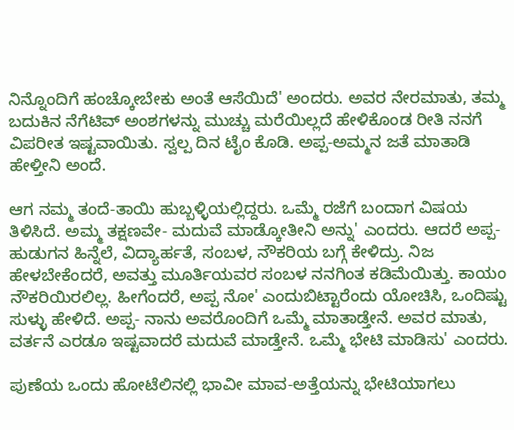ನಿನ್ನೊಂದಿಗೆ ಹಂಚ್ಕೋಬೇಕು ಅಂತೆ ಆಸೆಯಿದೆ' ಅಂದರು. ಅವರ ನೇರಮಾತು, ತಮ್ಮ ಬದುಕಿನ ನೆಗೆಟಿವ್ ಅಂಶಗಳನ್ನು ಮುಚ್ಚು ಮರೆಯಿಲ್ಲದೆ ಹೇಳಿಕೊಂಡ ರೀತಿ ನನಗೆ ವಿಪರೀತ ಇಷ್ಟವಾಯಿತು. ಸ್ವಲ್ಪ ದಿನ ಟೈಂ ಕೊಡಿ. ಅಪ್ಪ-ಅಮ್ಮನ ಜತೆ ಮಾತಾಡಿ ಹೇಳ್ತೀನಿ ಅಂದೆ.

ಆಗ ನಮ್ಮ ತಂದೆ-ತಾಯಿ ಹುಬ್ಬಳ್ಳಿಯಲ್ಲಿದ್ದರು. ಒಮ್ಮೆ ರಜೆಗೆ ಬಂದಾಗ ವಿಷಯ ತಿಳಿಸಿದೆ. ಅಮ್ಮ ತಕ್ಷಣವೇ- ಮದುವೆ ಮಾಡ್ಕೋತೀನಿ ಅನ್ನು' ಎಂದರು. ಆದರೆ ಅಪ್ಪ-ಹುಡುಗನ ಹಿನ್ನೆಲೆ, ವಿದ್ಯಾರ್ಹತೆ, ಸಂಬಳ, ನೌಕರಿಯ ಬಗ್ಗೆ ಕೇಳಿದ್ರು. ನಿಜ ಹೇಳಬೇಕೆಂದರೆ, ಅವತ್ತು ಮೂರ್ತಿಯವರ ಸಂಬಳ ನನಗಿಂತ ಕಡಿಮೆಯಿತ್ತು. ಕಾಯಂ ನೌಕರಿಯಿರಲಿಲ್ಲ. ಹೀಗೆಂದರೆ, ಅಪ್ಪ ನೋ' ಎಂದುಬಿಟ್ಟಾರೆಂದು ಯೋಚಿಸಿ, ಒಂದಿಷ್ಟು ಸುಳ್ಳು ಹೇಳಿದೆ. ಅಪ್ಪ- ನಾನು ಅವರೊಂದಿಗೆ ಒಮ್ಮೆ ಮಾತಾಡ್ತೇನೆ. ಅವರ ಮಾತು, ವರ್ತನೆ ಎರಡೂ ಇಷ್ಟವಾದರೆ ಮದುವೆ ಮಾಡ್ತೇನೆ. ಒಮ್ಮೆ ಭೇಟಿ ಮಾಡಿಸು' ಎಂದರು.

ಪುಣೆಯ ಒಂದು ಹೋಟೆಲಿನಲ್ಲಿ ಭಾವೀ ಮಾವ-ಅತ್ತೆಯನ್ನು ಭೇಟಿಯಾಗಲು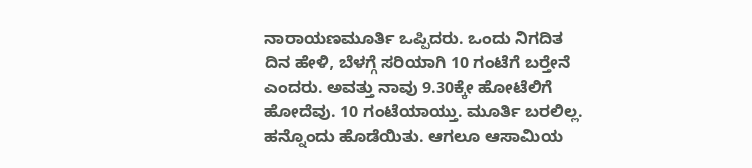ನಾರಾಯಣಮೂರ್ತಿ ಒಪ್ಪಿದರು. ಒಂದು ನಿಗದಿತ ದಿನ ಹೇಳಿ, ಬೆಳಗ್ಗೆ ಸರಿಯಾಗಿ 10 ಗಂಟೆಗೆ ಬರ್‍ತೇನೆ ಎಂದರು. ಅವತ್ತು ನಾವು 9.30ಕ್ಕೇ ಹೋಟೆಲಿಗೆ ಹೋದೆವು. 10 ಗಂಟೆಯಾಯ್ತು. ಮೂರ್ತಿ ಬರಲಿಲ್ಲ. ಹನ್ನೊಂದು ಹೊಡೆಯಿತು. ಆಗಲೂ ಆಸಾಮಿಯ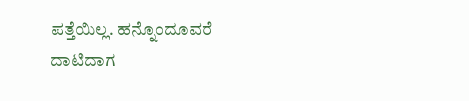ಪತ್ತೆಯಿಲ್ಲ. ಹನ್ನೊಂದೂವರೆ ದಾಟಿದಾಗ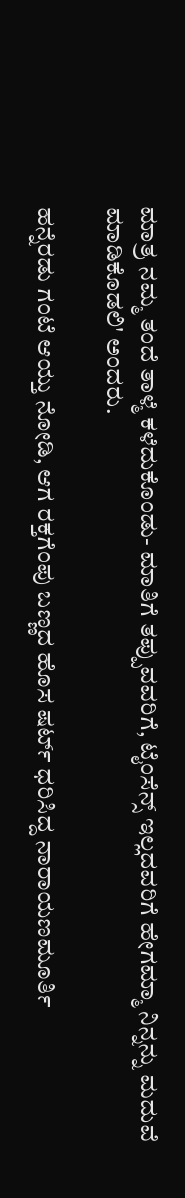ಮಾತ್ರ ನಮ್ಮ ತಂದೆ ತಾಳ್ಮೆ ಕಳೆದುಕೊಂಡು- ಮಾತಿಗೆ ತಪ್ಪುವವರಿಗೆ, ಟೈಂಸೆನ್ಸ್ ಇಲ್ಲದವರಿಗೆ ಹೇಗಮ್ಮಾ ನಿನ್ನನ್ನು ಮದುವೆ ಮಾಡಿಕೊಡಲಿ' ಅಂದರು.

ಹನ್ನೆರಡು ಗಂಟೆ ಆಯ್ತು ನೋಡಿ, ಆಗ ರಕ್ತಗೆಂಪು ಬಣ್ಣದ ಹೊಸ ಷರ್ಟ್ ಧರಿಸಿದ್ದ ನಾರಾಯಣಮೂರ್ತಿ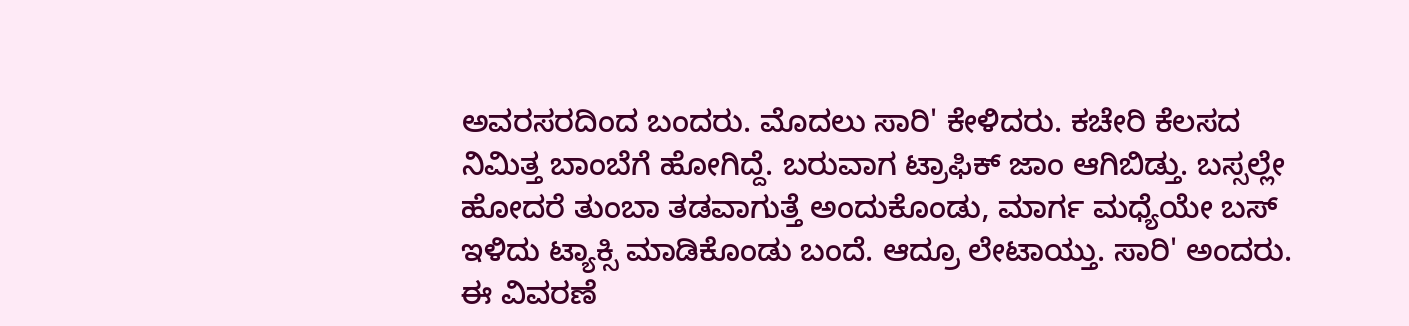ಅವರಸರದಿಂದ ಬಂದರು. ಮೊದಲು ಸಾರಿ' ಕೇಳಿದರು. ಕಚೇರಿ ಕೆಲಸದ ನಿಮಿತ್ತ ಬಾಂಬೆಗೆ ಹೋಗಿದ್ದೆ. ಬರುವಾಗ ಟ್ರಾಫಿಕ್ ಜಾಂ ಆಗಿಬಿಡ್ತು. ಬಸ್ಸಲ್ಲೇ ಹೋದರೆ ತುಂಬಾ ತಡವಾಗುತ್ತೆ ಅಂದುಕೊಂಡು, ಮಾರ್ಗ ಮಧ್ಯೆಯೇ ಬಸ್ ಇಳಿದು ಟ್ಯಾಕ್ಸಿ ಮಾಡಿಕೊಂಡು ಬಂದೆ. ಆದ್ರೂ ಲೇಟಾಯ್ತು. ಸಾರಿ' ಅಂದರು. ಈ ವಿವರಣೆ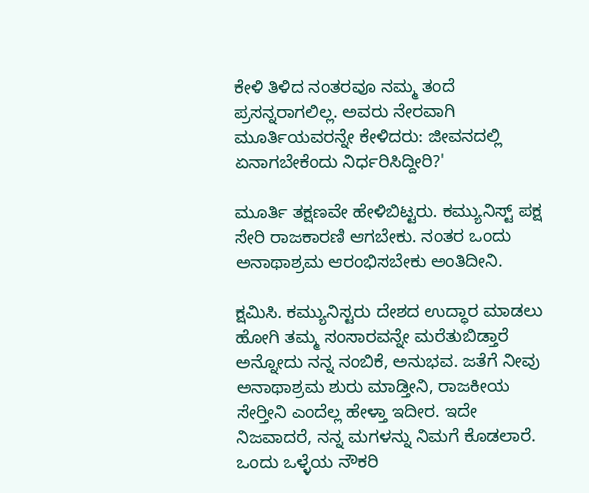ಕೇಳಿ ತಿಳಿದ ನಂತರವೂ ನಮ್ಮ ತಂದೆ ಪ್ರಸನ್ನರಾಗಲಿಲ್ಲ. ಅವರು ನೇರವಾಗಿ ಮೂರ್ತಿಯವರನ್ನೇ ಕೇಳಿದರು: ಜೀವನದಲ್ಲಿ ಏನಾಗಬೇಕೆಂದು ನಿರ್ಧರಿಸಿದ್ದೀರಿ?'

ಮೂರ್ತಿ ತಕ್ಷಣವೇ ಹೇಳಿಬಿಟ್ಟರು. ಕಮ್ಯುನಿಸ್ಟ್ ಪಕ್ಷ ಸೇರಿ ರಾಜಕಾರಣಿ ಆಗಬೇಕು. ನಂತರ ಒಂದು ಅನಾಥಾಶ್ರಮ ಆರಂಭಿಸಬೇಕು ಅಂತಿದೀನಿ.

ಕ್ಷಮಿಸಿ. ಕಮ್ಯುನಿಸ್ಟರು ದೇಶದ ಉದ್ಧಾರ ಮಾಡಲು ಹೋಗಿ ತಮ್ಮ ಸಂಸಾರವನ್ನೇ ಮರೆತುಬಿಡ್ತಾರೆ ಅನ್ನೋದು ನನ್ನ ನಂಬಿಕೆ, ಅನುಭವ. ಜತೆಗೆ ನೀವು ಅನಾಥಾಶ್ರಮ ಶುರು ಮಾಡ್ತೀನಿ, ರಾಜಕೀಯ ಸೇರ್‍ತೀನಿ ಎಂದೆಲ್ಲ ಹೇಳ್ತಾ ಇದೀರ. ಇದೇ ನಿಜವಾದರೆ, ನನ್ನ ಮಗಳನ್ನು ನಿಮಗೆ ಕೊಡಲಾರೆ. ಒಂದು ಒಳ್ಳೆಯ ನೌಕರಿ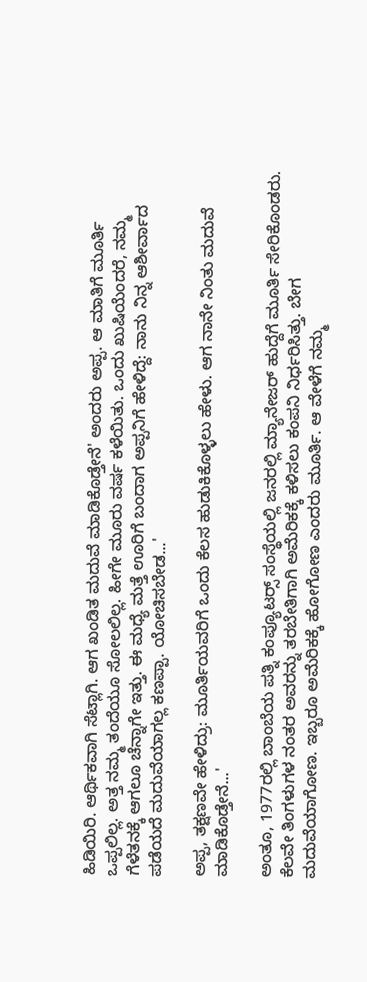ಹಿಡಿಯಿರಿ. ಆರ್ಥಿಕವಾಗಿ ಸೆಟ್ಲಾಗಿ. ಆಗ ಖಂಡಿತ ಮದುವೆ ಮಾಡಿಕೊಡ್ತೇನೆ' ಅಂದರು ಅಪ್ಪ. ಆ ಮಾತಿಗೆ ಮೂರ್ತಿ ಒಪ್ಪಲಿಲ್ಲ. ಅತ್ತ ನಮ್ಮ ತಂದೆಯೂ ಸೋಲಲಿಲ್ಲ. ಹೀಗೇ ಮೂರು ವರ್ಷ ಕಳೆಯಿತು. ಒಂದು ಖುಷಿಯೆಂದರೆ, ನಮ್ಮ ಗೆಳೆತನಕ್ಕೆ ಆಗಲೂ ಚೆನ್ನಾಗೇ ಇತ್ತು. ಈ ಮಧ್ಯೆ ಮತ್ತೆ ಊರಿಗೆ ಬಂದಾಗ ಅಪ್ಪನಿಗೆ ಹೇಳಿದ್ದೆ: ನಾನು ನಿನ್ನ ಆಶೀರ್ವಾದ ಪಡೆಯದೆ ಮದುವೆಯಾಗಲ್ಲ ಕಣಪ್ಪಾ. ಯೋಚಿಸಬೇಡ...'

ಅಪ್ಪ, ತಕ್ಷಣವೇ ಹೇಳಿದ್ರು: ಮೂರ್ತಿಯವರಿಗೆ ಒಂದು ಕೆಲಸ ಹುಡುಕಿಕೊಳ್ಳಲು ಹೇಳು. ಆಗ ನಾನೇ ನಿಂತು ಮದುವೆ ಮಾಡಿಕೊಡ್ತೇನೆ...'

ಅಂತೂ, 1977ರಲ್ಲಿ ಬಾಂಬೆಯ ಪತ್ನಿ ಕಂಪ್ಯೂಟರ್‍ಸ್ ಸಂಸ್ಥೆಯಲ್ಲಿ ಜನರಲ್ಲಿ ಮ್ಯಾನೇಜರ್ ಹುದ್ದೆಗೆ ಮೂರ್ತಿ ಸೇರಿಕೊಂಡರು. ಕೆಲವೇ ತಿಂಗಳುಗಳ ನಂತರ ಅವರನ್ನು ತರಬೇತಿಗಾಗಿ ಅಮೆರಿಕಕ್ಕೆ ಕಳಿಸಲು ಕಂಪನಿ ನಿರ್ಧರಿಸಿತ್ತು. ಬೇಗ ಮದುವೆಯಾಗೋಣ. ಇಬ್ಬರೂ ಅಮೆರಿಕಕ್ಕೆ ಹೋಗೋಣ ಎಂದರು ಮೂರ್ತಿ. ಆ ವೇಳೆಗೆ ನಮ್ಮ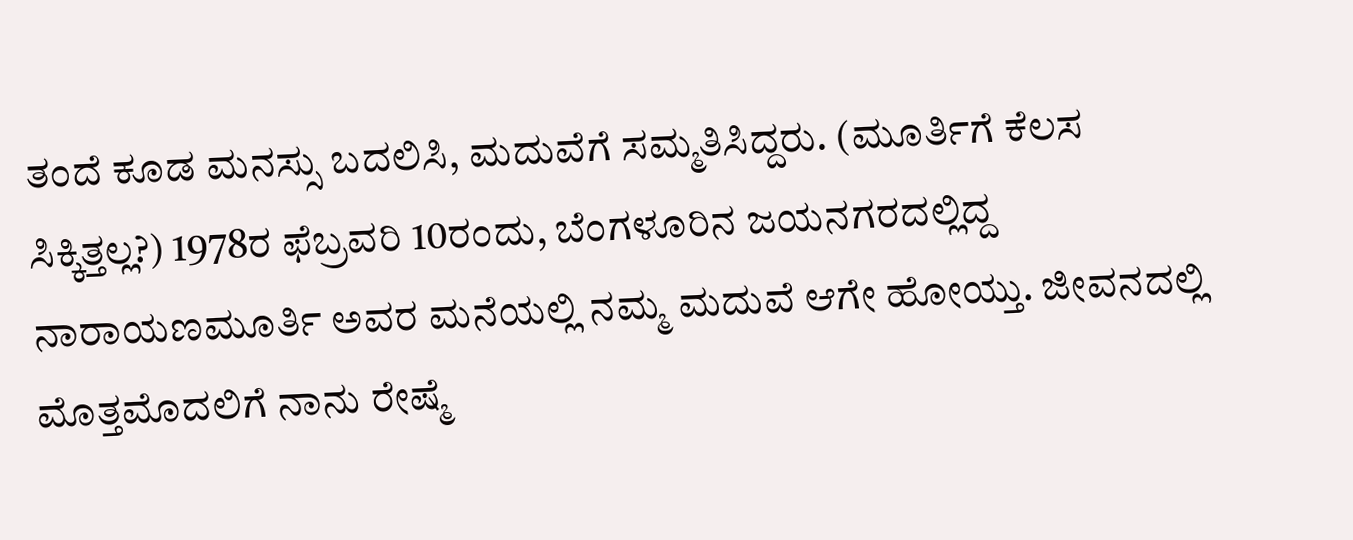ತಂದೆ ಕೂಡ ಮನಸ್ಸು ಬದಲಿಸಿ, ಮದುವೆಗೆ ಸಮ್ಮತಿಸಿದ್ದರು. (ಮೂರ್ತಿಗೆ ಕೆಲಸ ಸಿಕ್ಕಿತ್ತಲ್ಲ?) 1978ರ ಫೆಬ್ರವರಿ 10ರಂದು, ಬೆಂಗಳೂರಿನ ಜಯನಗರದಲ್ಲಿದ್ದ ನಾರಾಯಣಮೂರ್ತಿ ಅವರ ಮನೆಯಲ್ಲಿ ನಮ್ಮ ಮದುವೆ ಆಗೇ ಹೋಯ್ತು. ಜೀವನದಲ್ಲಿ ಮೊತ್ತಮೊದಲಿಗೆ ನಾನು ರೇಷ್ಮೆ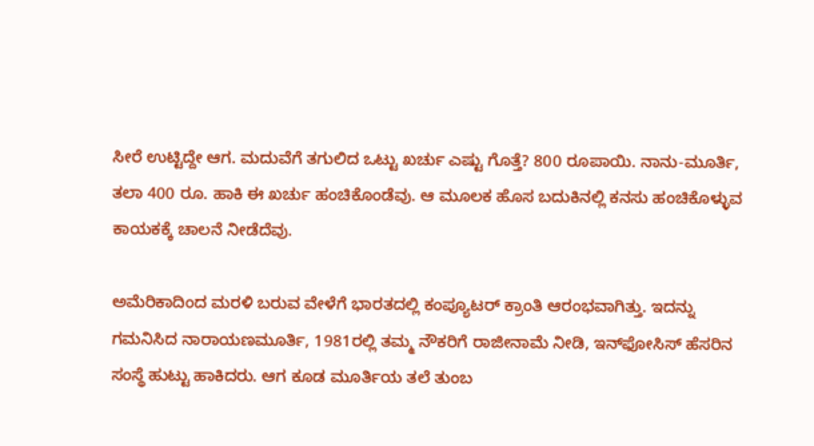ಸೀರೆ ಉಟ್ಟಿದ್ದೇ ಆಗ. ಮದುವೆಗೆ ತಗುಲಿದ ಒಟ್ಟು ಖರ್ಚು ಎಷ್ಟು ಗೊತ್ತೆ? 800 ರೂಪಾಯಿ. ನಾನು-ಮೂರ್ತಿ, ತಲಾ 400 ರೂ. ಹಾಕಿ ಈ ಖರ್ಚು ಹಂಚಿಕೊಂಡೆವು. ಆ ಮೂಲಕ ಹೊಸ ಬದುಕಿನಲ್ಲಿ ಕನಸು ಹಂಚಿಕೊಳ್ಳುವ ಕಾಯಕಕ್ಕೆ ಚಾಲನೆ ನೀಡೆದೆವು.

ಅಮೆರಿಕಾದಿಂದ ಮರಳಿ ಬರುವ ವೇಳೆಗೆ ಭಾರತದಲ್ಲಿ ಕಂಪ್ಯೂಟರ್ ಕ್ರಾಂತಿ ಆರಂಭವಾಗಿತ್ತು. ಇದನ್ನು ಗಮನಿಸಿದ ನಾರಾಯಣಮೂರ್ತಿ, 1981ರಲ್ಲಿ ತಮ್ಮ ನೌಕರಿಗೆ ರಾಜೀನಾಮೆ ನೀಡಿ, ಇನ್‌ಫೋಸಿಸ್ ಹೆಸರಿನ ಸಂಸ್ಥೆ ಹುಟ್ಟು ಹಾಕಿದರು. ಆಗ ಕೂಡ ಮೂರ್ತಿಯ ತಲೆ ತುಂಬ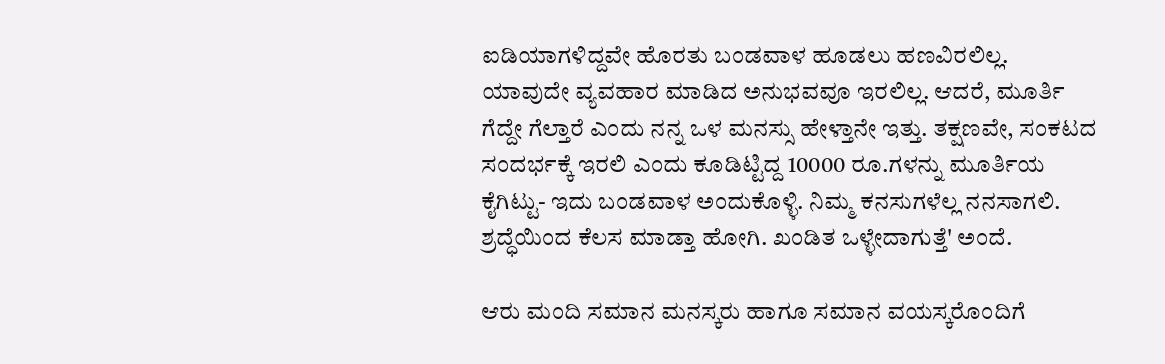ಐಡಿಯಾಗಳಿದ್ದವೇ ಹೊರತು ಬಂಡವಾಳ ಹೂಡಲು ಹಣವಿರಲಿಲ್ಲ. ಯಾವುದೇ ವ್ಯವಹಾರ ಮಾಡಿದ ಅನುಭವವೂ ಇರಲಿಲ್ಲ. ಆದರೆ, ಮೂರ್ತಿ ಗೆದ್ದೇ ಗೆಲ್ತಾರೆ ಎಂದು ನನ್ನ ಒಳ ಮನಸ್ಸು ಹೇಳ್ತಾನೇ ಇತ್ತು. ತಕ್ಷಣವೇ, ಸಂಕಟದ ಸಂದರ್ಭಕ್ಕೆ ಇರಲಿ ಎಂದು ಕೂಡಿಟ್ಟಿದ್ದ 10000 ರೂ.ಗಳನ್ನು ಮೂರ್ತಿಯ ಕೈಗಿಟ್ಟು- ಇದು ಬಂಡವಾಳ ಅಂದುಕೊಳ್ಳಿ. ನಿಮ್ಮ ಕನಸುಗಳೆಲ್ಲ ನನಸಾಗಲಿ. ಶ್ರದ್ಧೆಯಿಂದ ಕೆಲಸ ಮಾಡ್ತಾ ಹೋಗಿ. ಖಂಡಿತ ಒಳ್ಳೇದಾಗುತ್ತೆ' ಅಂದೆ.

ಆರು ಮಂದಿ ಸಮಾನ ಮನಸ್ಕರು ಹಾಗೂ ಸಮಾನ ವಯಸ್ಕರೊಂದಿಗೆ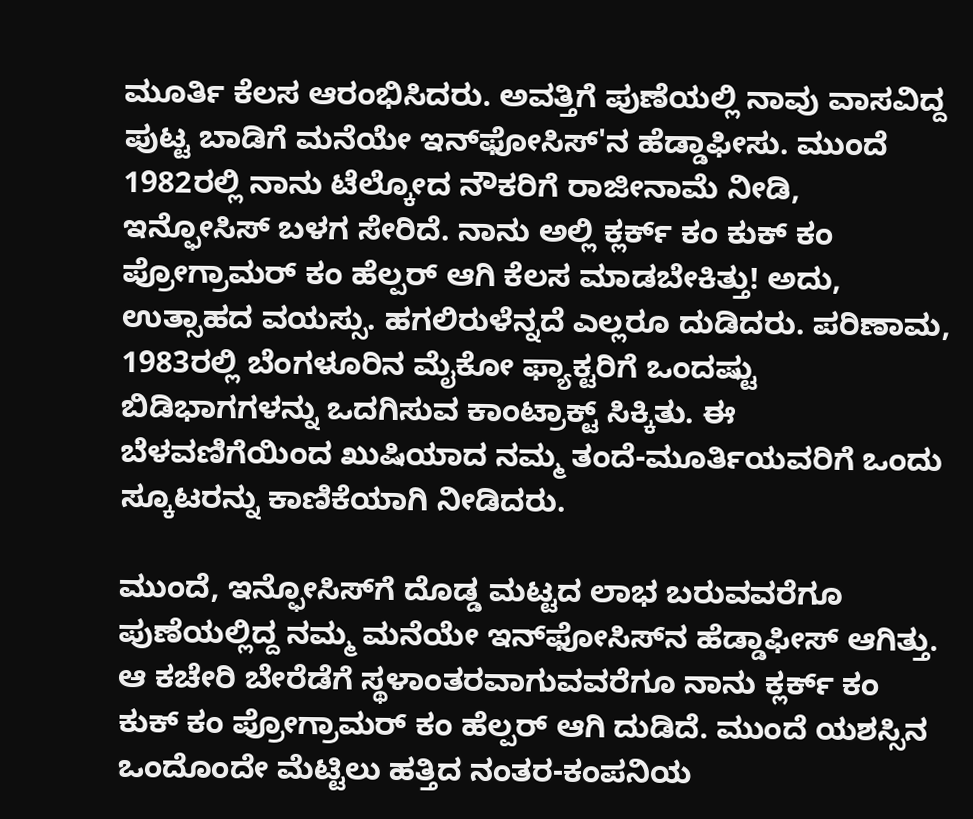ಮೂರ್ತಿ ಕೆಲಸ ಆರಂಭಿಸಿದರು. ಅವತ್ತಿಗೆ ಪುಣೆಯಲ್ಲಿ ನಾವು ವಾಸವಿದ್ದ ಪುಟ್ಟ ಬಾಡಿಗೆ ಮನೆಯೇ ಇನ್‌ಫೋಸಿಸ್'ನ ಹೆಡ್ಡಾಫೀಸು. ಮುಂದೆ 1982ರಲ್ಲಿ ನಾನು ಟೆಲ್ಕೋದ ನೌಕರಿಗೆ ರಾಜೀನಾಮೆ ನೀಡಿ, ಇನ್ಫೋಸಿಸ್ ಬಳಗ ಸೇರಿದೆ. ನಾನು ಅಲ್ಲಿ ಕ್ಲರ್ಕ್ ಕಂ ಕುಕ್ ಕಂ ಪ್ರೋಗ್ರಾಮರ್ ಕಂ ಹೆಲ್ಪರ್ ಆಗಿ ಕೆಲಸ ಮಾಡಬೇಕಿತ್ತು! ಅದು, ಉತ್ಸಾಹದ ವಯಸ್ಸು. ಹಗಲಿರುಳೆನ್ನದೆ ಎಲ್ಲರೂ ದುಡಿದರು. ಪರಿಣಾಮ, 1983ರಲ್ಲಿ ಬೆಂಗಳೂರಿನ ಮೈಕೋ ಫ್ಯಾಕ್ಟರಿಗೆ ಒಂದಷ್ಟು ಬಿಡಿಭಾಗಗಳನ್ನು ಒದಗಿಸುವ ಕಾಂಟ್ರಾಕ್ಟ್ ಸಿಕ್ಕಿತು. ಈ ಬೆಳವಣಿಗೆಯಿಂದ ಖುಷಿಯಾದ ನಮ್ಮ ತಂದೆ-ಮೂರ್ತಿಯವರಿಗೆ ಒಂದು ಸ್ಕೂಟರನ್ನು ಕಾಣಿಕೆಯಾಗಿ ನೀಡಿದರು.

ಮುಂದೆ, ಇನ್ಫೋಸಿಸ್‌ಗೆ ದೊಡ್ಡ ಮಟ್ಟದ ಲಾಭ ಬರುವವರೆಗೂ ಪುಣೆಯಲ್ಲಿದ್ದ ನಮ್ಮ ಮನೆಯೇ ಇನ್‌ಫೋಸಿಸ್‌ನ ಹೆಡ್ಡಾಫೀಸ್ ಆಗಿತ್ತು. ಆ ಕಚೇರಿ ಬೇರೆಡೆಗೆ ಸ್ಥಳಾಂತರವಾಗುವವರೆಗೂ ನಾನು ಕ್ಲರ್ಕ್ ಕಂ ಕುಕ್ ಕಂ ಪ್ರೋಗ್ರಾಮರ್ ಕಂ ಹೆಲ್ಪರ್ ಆಗಿ ದುಡಿದೆ. ಮುಂದೆ ಯಶಸ್ಸಿನ ಒಂದೊಂದೇ ಮೆಟ್ಟಿಲು ಹತ್ತಿದ ನಂತರ-ಕಂಪನಿಯ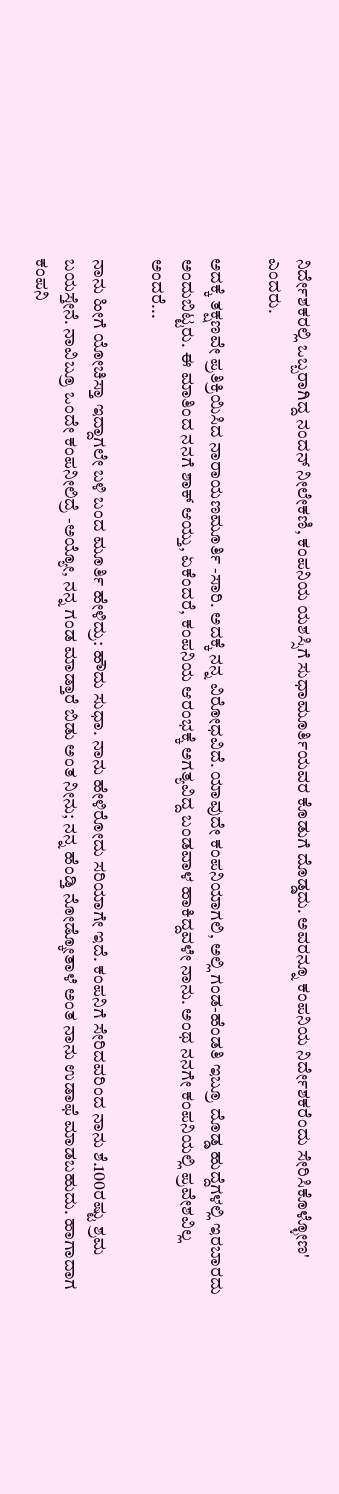ನಿರ್ದೇಶಕರಲ್ಲಿ ಒಬ್ಬರಾಗಿದ್ದ ನಂದನ್ ನೀಲೇಕಣಿ, ಕಂಪನಿಯ ಯಶಸ್ಸಿಗೆ ಸುಧಾಮೂರ್ತಿಯವರ ಕೊಡುಗೆ ದೊಡ್ಡದು. ಅವರನ್ನೂ ಕಂಪನಿಯ ನಿರ್ದೇಶಕರೆಂದು ಸೇರಿಸಿಕೊಳ್ಳೋಣ' ಎಂದರು.

ಅದಕ್ಕೆ ತಕ್ಷಣವೇ ಪ್ರತಿಕ್ರಿಯಿಸಿದ ನಾರಾಯಣಮೂರ್ತಿ -ಸಾರಿ. ಅದಕ್ಕೆ ನನ್ನ ವಿರೋಧವಿದೆ. ಯಾವುದೇ ಕಂಪನಿಯಾಗಲಿ, ಅಲ್ಲಿ ಗಂಡ-ಹೆಂಡತಿ ಇಬ್ರೂ ದೊಡ್ಡ ಹುದ್ದೆಗಳಲ್ಲಿ ಇರಬಾರದು ಅಂದುಬಿಟ್ಟರು. ಈ ಮಾತಿಂದ ನನಗೆ ಶಾಕ್ ಆಯ್ತು, ಏಕೆಂದರೆ, ಕಂಪನಿಯ ಆರಂಭಕ್ಕೆ ಅಗತ್ಯವಿದ್ದ ಬಂಡವಾಳ ಹಾಕಿದ್ದವಳೇ ನಾನು. ಅಂಥ ನನಗೇ ಕಂಪನಿಯಲ್ಲಿ ಪ್ರವೇಶವಿಲ್ಲ ಅಂದರೆ...

ನಾನು ಹೀಗೆ ಯೋಚಿಸ್ತಾ ಇದ್ದಾಗಲೇ ಬಳಿ ಬಂದ ಮೂರ್ತಿ ಹೇಳಿದ್ರು: ಹೌದು ಸುಧಾ. ನಾನು ಹೇಳಿರೋದು ಸರಿಯಾಗೇ ಇದೆ. ಕಂಪನಿಗೆ ಸೇರಿದವರಿಂದ ನಾನು ಶೆ.100ರಷ್ಟು ಶ್ರಮ ಬಯಸ್ತೇನೆ. ನಾವಿಬ್ರೂ ಒಂದೇ ಕಂಪನೀಲಿದ್ರೆ -ಅಯ್ಯೋ, ನನ್ನ ಗಂಡ ಮಾಡ್ತಾರೆ ಬಿಡು ಅಂತ ನೀನು; ನನ್ನ ಹೆಂಡ್ತಿ ನೋಡ್ಕೋತಾಳೆ ಅಂತ ನಾನು ಉಡಾಫೆ ಮಾಡಬಹುದು. ಹಾಗಾದಾಗ ಕಂಪನಿ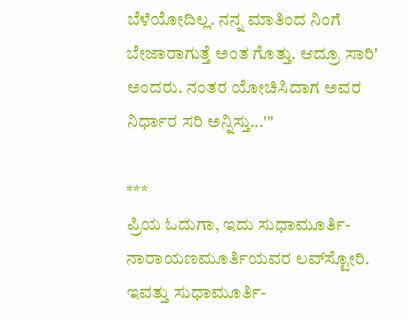ಬೆಳೆಯೋದಿಲ್ಲ. ನನ್ನ ಮಾತಿಂದ ನಿಂಗೆ ಬೇಜಾರಾಗುತ್ತೆ ಅಂತ ಗೊತ್ತು. ಆದ್ರೂ ಸಾರಿ' ಅಂದರು. ನಂತರ ಯೋಚಿಸಿದಾಗ ಅವರ ನಿರ್ಧಾರ ಸರಿ ಅನ್ನಿಸ್ತು...'"

***
ಪ್ರಿಯ ಓದುಗಾ, ಇದು ಸುಧಾಮೂರ್ತಿ-ನಾರಾಯಣಮೂರ್ತಿಯವರ ಲವ್‌ಸ್ಟೋರಿ. ಇವತ್ತು ಸುಧಾಮೂರ್ತಿ-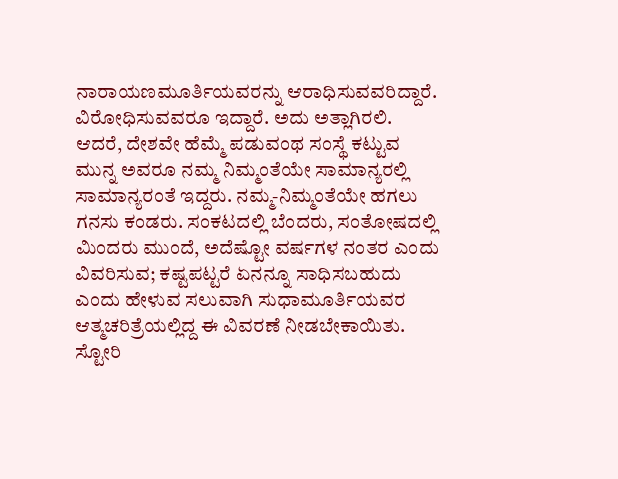ನಾರಾಯಣಮೂರ್ತಿಯವರನ್ನು ಆರಾಧಿಸುವವರಿದ್ದಾರೆ. ವಿರೋಧಿಸುವವರೂ ಇದ್ದಾರೆ. ಅದು ಅತ್ಲಾಗಿರಲಿ. ಆದರೆ, ದೇಶವೇ ಹೆಮ್ಮೆ ಪಡುವಂಥ ಸಂಸ್ಥೆ ಕಟ್ಟುವ ಮುನ್ನ ಅವರೂ ನಮ್ಮ ನಿಮ್ಮಂತೆಯೇ ಸಾಮಾನ್ಯರಲ್ಲಿ ಸಾಮಾನ್ಯರಂತೆ ಇದ್ದರು. ನಮ್ಮ-ನಿಮ್ಮಂತೆಯೇ ಹಗಲು ಗನಸು ಕಂಡರು. ಸಂಕಟದಲ್ಲಿ ಬೆಂದರು, ಸಂತೋಷದಲ್ಲಿ ಮಿಂದರು ಮುಂದೆ, ಅದೆಷ್ಟೋ ವರ್ಷಗಳ ನಂತರ ಎಂದು ವಿವರಿಸುವ; ಕಷ್ಟಪಟ್ಟರೆ ಏನನ್ನೂ ಸಾಧಿಸಬಹುದು ಎಂದು ಹೇಳುವ ಸಲುವಾಗಿ ಸುಧಾಮೂರ್ತಿಯವರ ಆತ್ಮಚರಿತ್ರೆಯಲ್ಲಿದ್ದ ಈ ವಿವರಣೆ ನೀಡಬೇಕಾಯಿತು. ಸ್ಟೋರಿ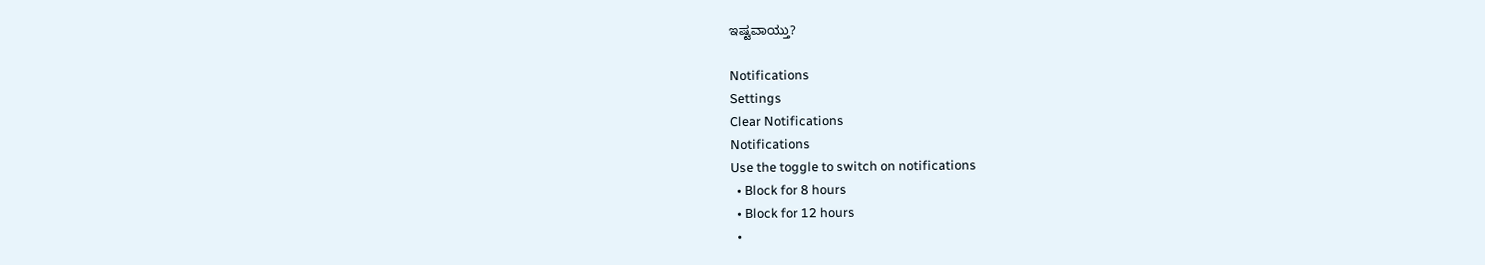ಇಷ್ಟವಾಯ್ತು?

Notifications
Settings
Clear Notifications
Notifications
Use the toggle to switch on notifications
  • Block for 8 hours
  • Block for 12 hours
  •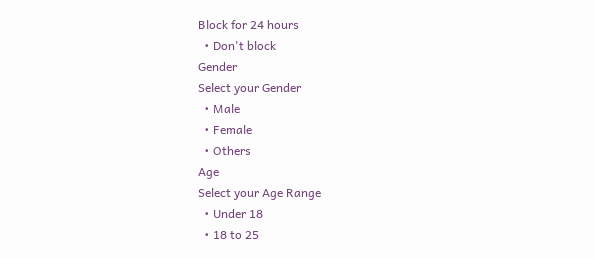Block for 24 hours
  • Don't block
Gender
Select your Gender
  • Male
  • Female
  • Others
Age
Select your Age Range
  • Under 18
  • 18 to 25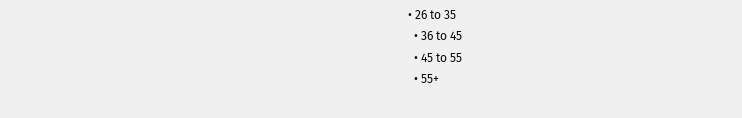• 26 to 35
  • 36 to 45
  • 45 to 55
  • 55+